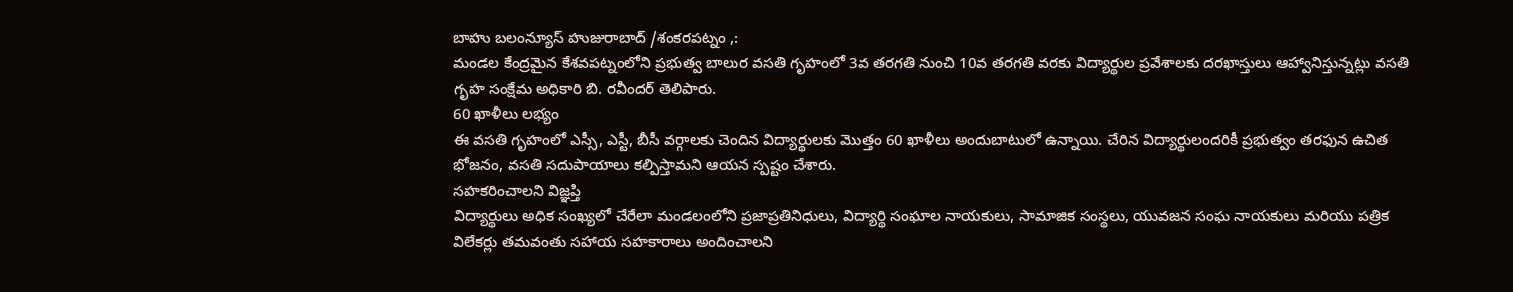బాహు బలంన్యూస్ హుజురాబాద్ /శంకరపట్నం ,:
మండల కేంద్రమైన కేశవపట్నంలోని ప్రభుత్వ బాలుర వసతి గృహంలో 3వ తరగతి నుంచి 10వ తరగతి వరకు విద్యార్థుల ప్రవేశాలకు దరఖాస్తులు ఆహ్వానిస్తున్నట్లు వసతి గృహ సంక్షేమ అధికారి బి. రవీందర్ తెలిపారు.
60 ఖాళీలు లభ్యం
ఈ వసతి గృహంలో ఎస్సీ, ఎస్టీ, బీసీ వర్గాలకు చెందిన విద్యార్థులకు మొత్తం 60 ఖాళీలు అందుబాటులో ఉన్నాయి. చేరిన విద్యార్థులందరికీ ప్రభుత్వం తరఫున ఉచిత భోజనం, వసతి సదుపాయాలు కల్పిస్తామని ఆయన స్పష్టం చేశారు.
సహకరించాలని విజ్ఞప్తి
విద్యార్థులు అధిక సంఖ్యలో చేరేలా మండలంలోని ప్రజాప్రతినిధులు, విద్యార్థి సంఘాల నాయకులు, సామాజిక సంస్థలు, యువజన సంఘ నాయకులు మరియు పత్రిక విలేకర్లు తమవంతు సహాయ సహకారాలు అందించాలని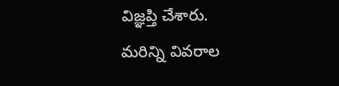విజ్ఞప్తి చేశారు.
మరిన్ని వివరాల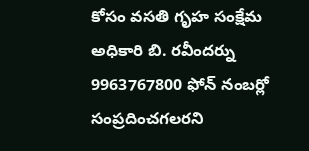కోసం వసతి గృహ సంక్షేమ అధికారి బి. రవీందర్ను 9963767800 ఫోన్ నంబర్లో సంప్రదించగలరని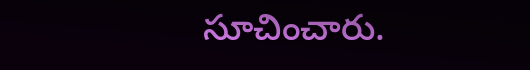సూచించారు.